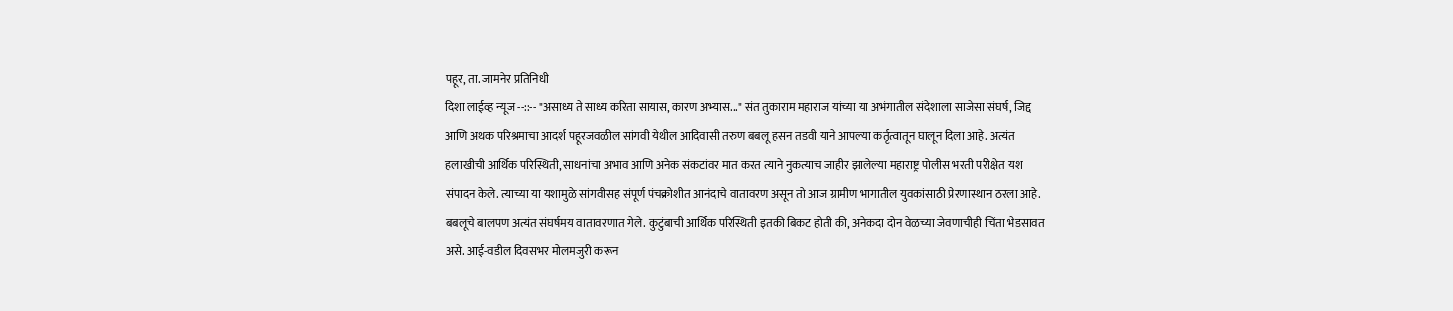पहूर, ता. जामनेर प्रतिनिधी
दिशा लाईव्ह न्यूज --::-- "असाध्य ते साध्य करिता सायास, कारण अभ्यास..." संत तुकाराम महाराज यांच्या या अभंगातील संदेशाला साजेसा संघर्ष, जिद्द आणि अथक परिश्रमाचा आदर्श पहूरजवळील सांगवी येथील आदिवासी तरुण बबलू हसन तडवी याने आपल्या कर्तृत्वातून घालून दिला आहे. अत्यंत हलाखीची आर्थिक परिस्थिती, साधनांचा अभाव आणि अनेक संकटांवर मात करत त्याने नुकत्याच जाहीर झालेल्या महाराष्ट्र पोलीस भरती परीक्षेत यश संपादन केले. त्याच्या या यशामुळे सांगवीसह संपूर्ण पंचक्रोशीत आनंदाचे वातावरण असून तो आज ग्रामीण भागातील युवकांसाठी प्रेरणास्थान ठरला आहे.
बबलूचे बालपण अत्यंत संघर्षमय वातावरणात गेले. कुटुंबाची आर्थिक परिस्थिती इतकी बिकट होती की, अनेकदा दोन वेळच्या जेवणाचीही चिंता भेडसावत असे. आई-वडील दिवसभर मोलमजुरी करून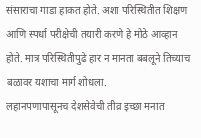संसाराचा गाडा हाकत होते. अशा परिस्थितीत शिक्षण आणि स्पर्धा परीक्षेची तयारी करणे हे मोठे आव्हान होते. मात्र परिस्थितीपुढे हार न मानता बबलूने तिच्याच बळावर यशाचा मार्ग शोधला.
लहानपणापासूनच देशसेवेची तीव्र इच्छा मनात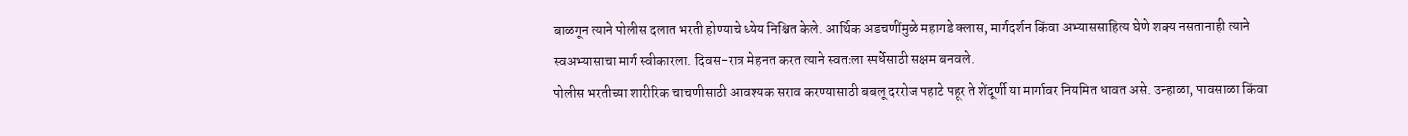बाळगून त्याने पोलीस दलात भरती होण्याचे ध्येय निश्चित केले. आर्थिक अडचणींमुळे महागडे क्लास, मार्गदर्शन किंवा अभ्याससाहित्य घेणे शक्य नसतानाही त्याने स्वअभ्यासाचा मार्ग स्वीकारला. दिवस-रात्र मेहनत करत त्याने स्वतःला स्पर्धेसाठी सक्षम बनवले.
पोलीस भरतीच्या शारीरिक चाचणीसाठी आवश्यक सराव करण्यासाठी बबलू दररोज पहाटे पहूर ते शेंदूर्णी या मार्गावर नियमित धावत असे. उन्हाळा, पावसाळा किंवा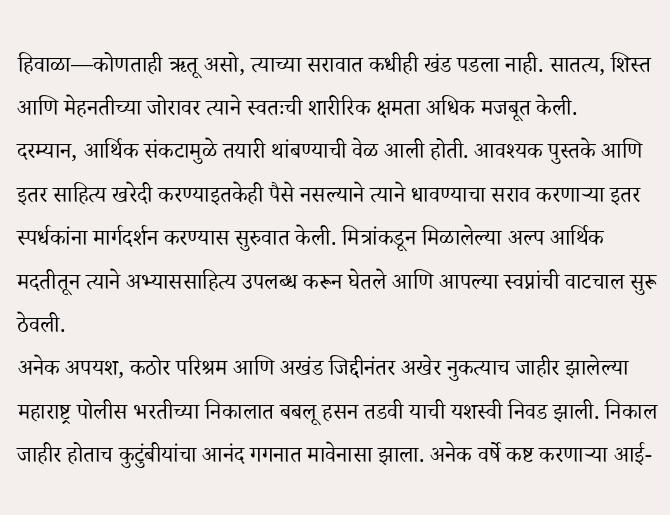हिवाळा—कोणताही ऋतू असो, त्याच्या सरावात कधीही खंड पडला नाही. सातत्य, शिस्त आणि मेहनतीच्या जोरावर त्याने स्वतःची शारीरिक क्षमता अधिक मजबूत केली.
दरम्यान, आर्थिक संकटामुळे तयारी थांबण्याची वेळ आली होती. आवश्यक पुस्तके आणि इतर साहित्य खरेदी करण्याइतकेही पैसे नसल्याने त्याने धावण्याचा सराव करणाऱ्या इतर स्पर्धकांना मार्गदर्शन करण्यास सुरुवात केली. मित्रांकडून मिळालेल्या अल्प आर्थिक मदतीतून त्याने अभ्याससाहित्य उपलब्ध करून घेतले आणि आपल्या स्वप्नांची वाटचाल सुरू ठेवली.
अनेक अपयश, कठोर परिश्रम आणि अखंड जिद्दीनंतर अखेर नुकत्याच जाहीर झालेल्या महाराष्ट्र पोलीस भरतीच्या निकालात बबलू हसन तडवी याची यशस्वी निवड झाली. निकाल जाहीर होताच कुटुंबीयांचा आनंद गगनात मावेनासा झाला. अनेक वर्षे कष्ट करणाऱ्या आई-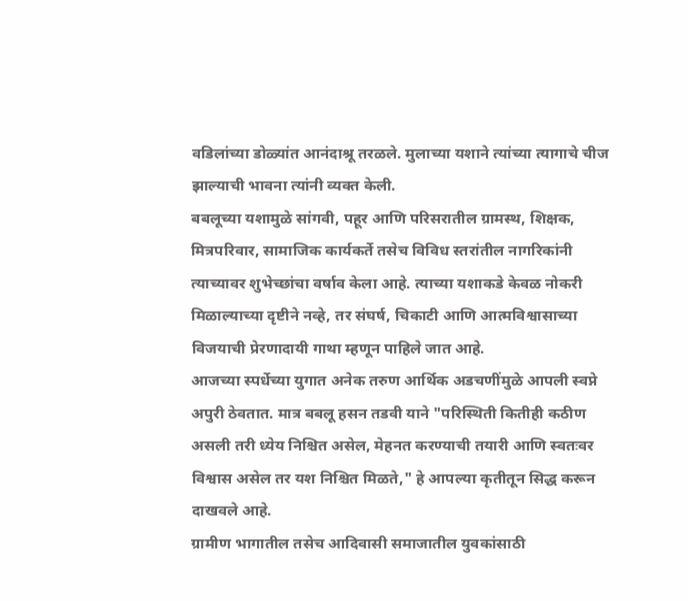वडिलांच्या डोळ्यांत आनंदाश्रू तरळले. मुलाच्या यशाने त्यांच्या त्यागाचे चीज झाल्याची भावना त्यांनी व्यक्त केली.
बबलूच्या यशामुळे सांगवी, पहूर आणि परिसरातील ग्रामस्थ, शिक्षक, मित्रपरिवार, सामाजिक कार्यकर्ते तसेच विविध स्तरांतील नागरिकांनी त्याच्यावर शुभेच्छांचा वर्षाव केला आहे. त्याच्या यशाकडे केवळ नोकरी मिळाल्याच्या दृष्टीने नव्हे, तर संघर्ष, चिकाटी आणि आत्मविश्वासाच्या विजयाची प्रेरणादायी गाथा म्हणून पाहिले जात आहे.
आजच्या स्पर्धेच्या युगात अनेक तरुण आर्थिक अडचणींमुळे आपली स्वप्ने अपुरी ठेवतात. मात्र बबलू हसन तडवी याने "परिस्थिती कितीही कठीण असली तरी ध्येय निश्चित असेल, मेहनत करण्याची तयारी आणि स्वतःवर विश्वास असेल तर यश निश्चित मिळते," हे आपल्या कृतीतून सिद्ध करून दाखवले आहे.
ग्रामीण भागातील तसेच आदिवासी समाजातील युवकांसाठी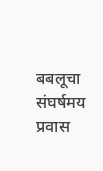बबलूचा संघर्षमय प्रवास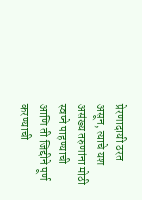प्रेरणादायी ठरत असून, त्याचे यश असंख्य तरुणांना मोठी स्वप्ने पाहण्याची आणि ती जिद्दीने पूर्ण करण्याची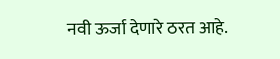नवी ऊर्जा देणारे ठरत आहे.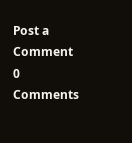Post a Comment
0 Comments